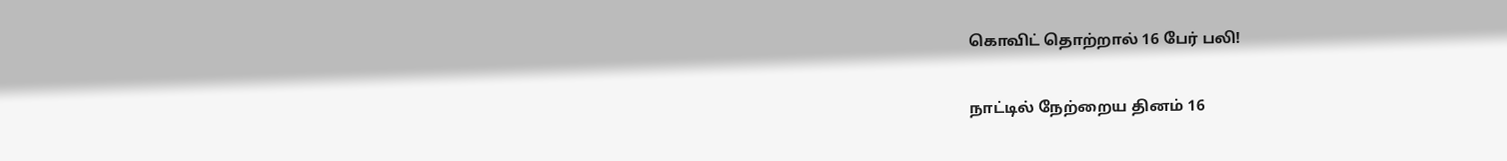கொவிட் தொற்றால் 16 பேர் பலி!

நாட்டில் நேற்றைய தினம் 16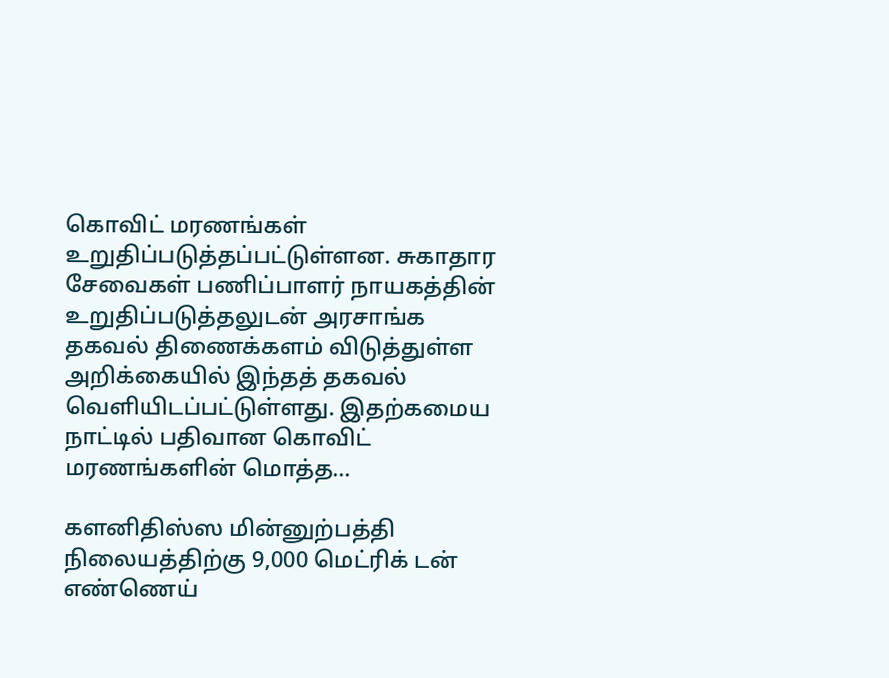கொவிட் மரணங்கள் உறுதிப்படுத்தப்பட்டுள்ளன. சுகாதார சேவைகள் பணிப்பாளர் நாயகத்தின் உறுதிப்படுத்தலுடன் அரசாங்க தகவல் திணைக்களம் விடுத்துள்ள அறிக்கையில் இந்தத் தகவல் வெளியிடப்பட்டுள்ளது. இதற்கமைய நாட்டில் பதிவான கொவிட் மரணங்களின் மொத்த...

களனிதிஸ்ஸ மின்னுற்பத்தி நிலையத்திற்கு 9,000 மெட்ரிக் டன் எண்ணெய்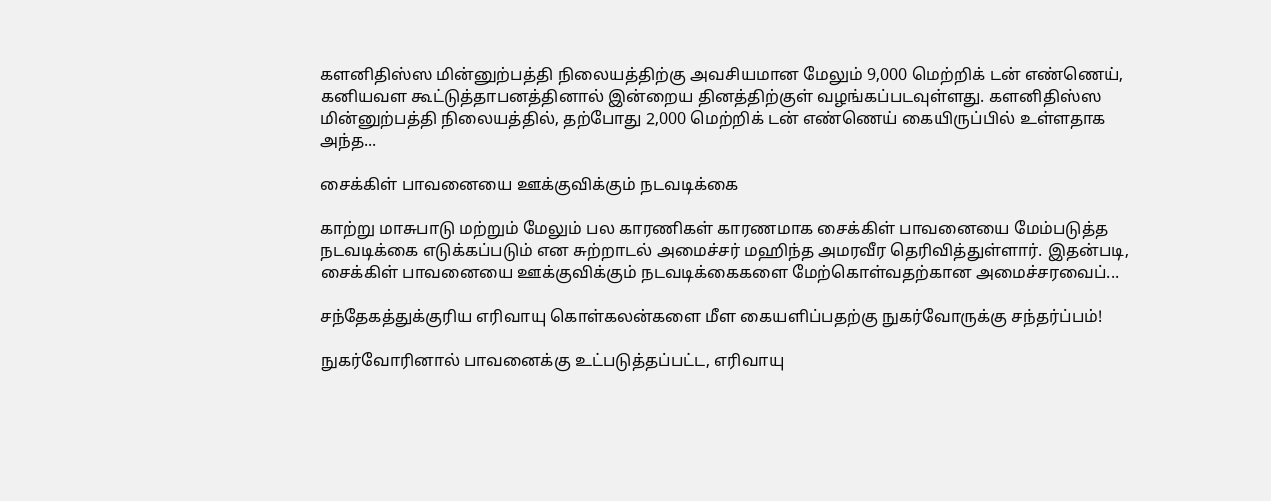களனிதிஸ்ஸ மின்னுற்பத்தி நிலையத்திற்கு அவசியமான மேலும் 9,000 மெற்றிக் டன் எண்ணெய், கனியவள கூட்டுத்தாபனத்தினால் இன்றைய தினத்திற்குள் வழங்கப்படவுள்ளது. களனிதிஸ்ஸ மின்னுற்பத்தி நிலையத்தில், தற்போது 2,000 மெற்றிக் டன் எண்ணெய் கையிருப்பில் உள்ளதாக அந்த...

சைக்கிள் பாவனையை ஊக்குவிக்கும் நடவடிக்கை

காற்று மாசுபாடு மற்றும் மேலும் பல காரணிகள் காரணமாக சைக்கிள் பாவனையை மேம்படுத்த நடவடிக்கை எடுக்கப்படும் என சுற்றாடல் அமைச்சர் மஹிந்த அமரவீர தெரிவித்துள்ளார். இதன்படி, சைக்கிள் பாவனையை ஊக்குவிக்கும் நடவடிக்கைகளை மேற்கொள்வதற்கான அமைச்சரவைப்...

சந்தேகத்துக்குரிய எரிவாயு கொள்கலன்களை மீள கையளிப்பதற்கு நுகர்வோருக்கு சந்தர்ப்பம்!

நுகர்வோரினால் பாவனைக்கு உட்படுத்தப்பட்ட, எரிவாயு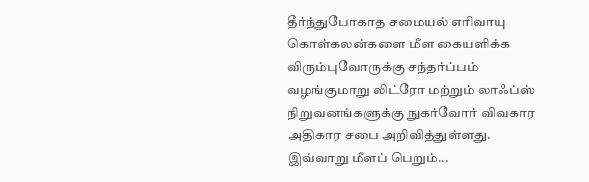தீர்ந்துபோகாத சமையல் எரிவாயு கொள்கலன்களை மீள கையளிக்க விரும்புவோருக்கு சந்தர்ப்பம் வழங்குமாறு லிட்ரோ மற்றும் லாஃப்ஸ் நிறுவனங்களுக்கு நுகர்வோர் விவகார அதிகார சபை அறிவித்துள்ளது. இவ்வாறு மீளப் பெறும்...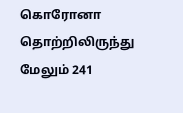கொரோனா தொற்றிலிருந்து மேலும் 241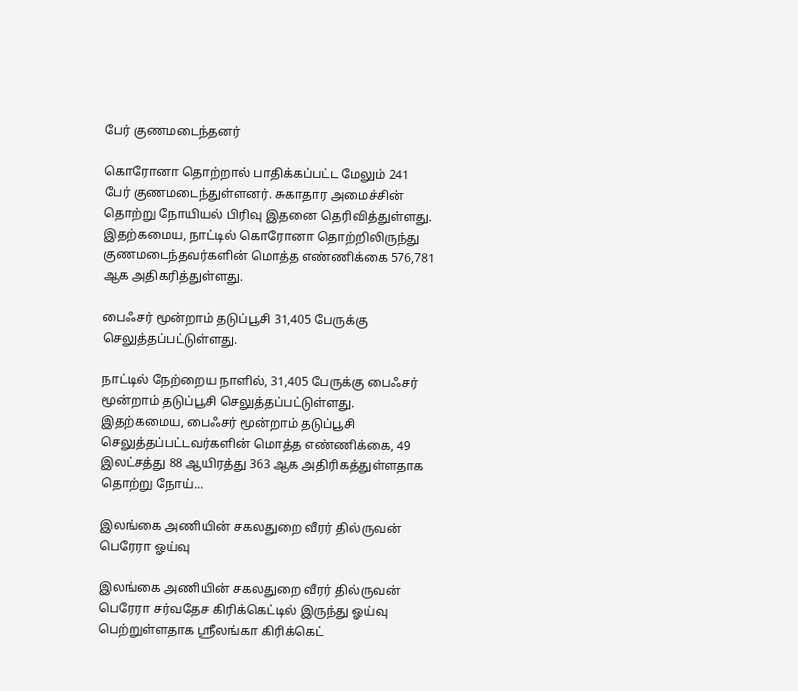பேர் குணமடைந்தனர்

கொரோனா தொற்றால் பாதிக்கப்பட்ட மேலும் 241 பேர் குணமடைந்துள்ளனர். சுகாதார அமைச்சின் தொற்று நோயியல் பிரிவு இதனை தெரிவித்துள்ளது. இதற்கமைய, நாட்டில் கொரோனா தொற்றிலிருந்து குணமடைந்தவர்களின் மொத்த எண்ணிக்கை 576,781 ஆக அதிகரித்துள்ளது.

பைஃசர் மூன்றாம் தடுப்பூசி 31,405 பேருக்கு செலுத்தப்பட்டுள்ளது.

நாட்டில் நேற்றைய நாளில், 31,405 பேருக்கு பைஃசர் மூன்றாம் தடுப்பூசி செலுத்தப்பட்டுள்ளது. இதற்கமைய, பைஃசர் மூன்றாம் தடுப்பூசி செலுத்தப்பட்டவர்களின் மொத்த எண்ணிக்கை, 49 இலட்சத்து 88 ஆயிரத்து 363 ஆக அதிரிகத்துள்ளதாக தொற்று நோய்...

இலங்கை அணியின் சகலதுறை வீரர் தில்ருவன் பெரேரா ஓய்வு

இலங்கை அணியின் சகலதுறை வீரர் தில்ருவன் பெரேரா சர்வதேச கிரிக்கெட்டில் இருந்து ஓய்வு பெற்றுள்ளதாக ஸ்ரீலங்கா கிரிக்கெட்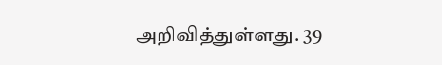அறிவித்துள்ளது. 39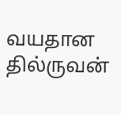வயதான தில்ருவன்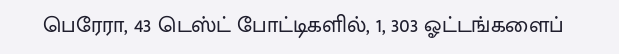பெரேரா, 43 டெஸ்ட் போட்டிகளில், 1, 303 ஓட்டங்களைப்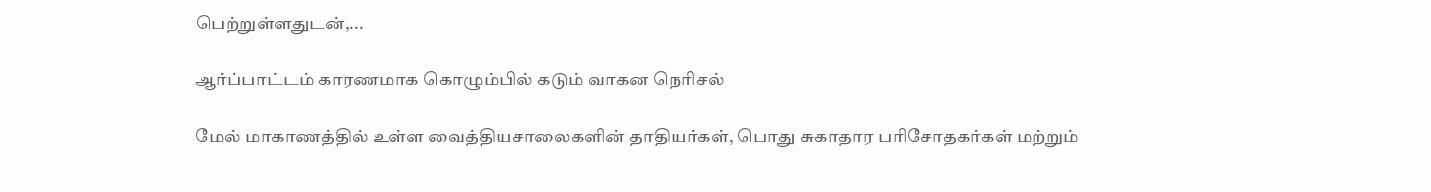பெற்றுள்ளதுடன்,...

ஆர்ப்பாட்டம் காரணமாக கொழும்பில் கடும் வாகன நெரிசல்

மேல் மாகாணத்தில் உள்ள வைத்தியசாலைகளின் தாதியர்கள், பொது சுகாதார பரிசோதகர்கள் மற்றும்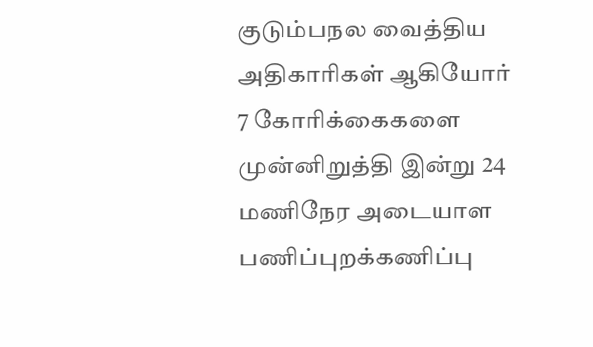குடும்பநல வைத்திய அதிகாரிகள் ஆகியோர் 7 கோரிக்கைகளை முன்னிறுத்தி இன்று 24 மணிநேர அடையாள பணிப்புறக்கணிப்பு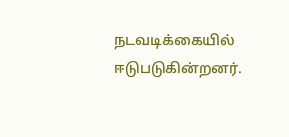நடவடிக்கையில் ஈடுபடுகின்றனர்.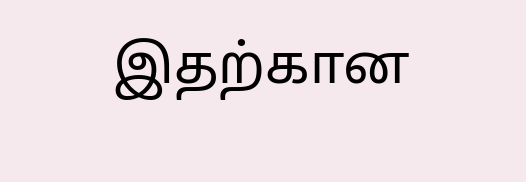இதற்கான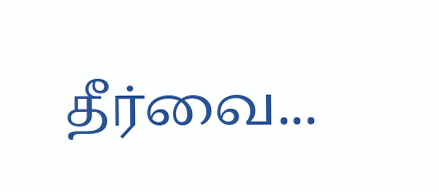தீர்வை...